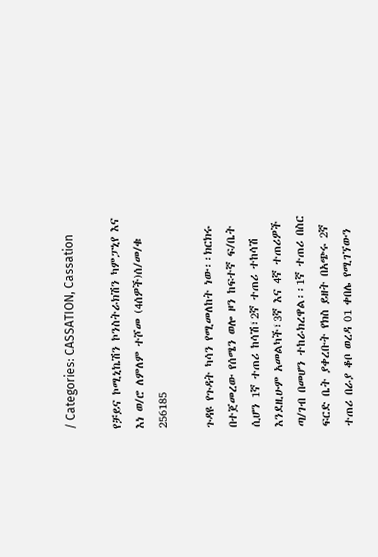/ Categories: CASSATION, Cassation

የቻይና ኮሚኒኬሽን ኮንስትራክሽን ካምፓኒየ እና እነ ወ/ሮ ለምለም ተሾመ (4ሰዎች)ሰ/መ/ቁ 256185

ጉዳዩ የጉዳት ካሳን የሚመለከት ነው፡፡ክርክሩ በተጀመረው የሰሜን ወሎ ዞን ከፍተኛ ፍ/ቤት ሲሆን 1ኛ ተጠሪ ከሳሽ፣2ኛ ተጠሪ ተከሳሽ እንደዚሁም አመልካች፣3ኛ እና 4ኛ ተጠሪዎች ጣ/ገብ በመሆን ተከራክረዋል፡፡1ኛ ተጠሪ በስር ፍርድ ቤት ያቀረቡት የክስ ይዘት በአጭሩ 2ኛ ተጠሪ በራያ ቆቦ ወረዳ 01 ቀበሌ የሚገኘውን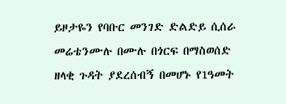ይዞታዬን የባቡር መንገድ ድልድይ ሲሰራ መሬቴንሙሉ በሙሉ በጎርፍ በማስወሰድ ዘላቂ ጉዳት ያደረሰብኝ በመሆኑ የ1ዓመት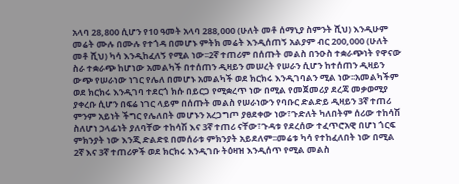አላባ 28‚800 ሲሆን የ10 ዓመት አላባ 288‚000 (ሁለት መቶ ሰማኒያ ስምንት ሺህ) እንዲሁም መሬት ሙሉ በሙሉ የተጎዳ በመሆኑ ምትክ መሬት እንዲሰጠኝ አልያም ብር 200‚000 (ሁለት መቶ ሺህ) ካሳ እንዲከፈለኝ የሚል ነው፡፡2ኛ ተጠሪም በሰጡት መልስ በንዑስ ተቋራጭነት የዋናው ስራ ተቋራጭ ከሆነው አመልካች በተሰጠን ዲዛይን መሠረት የሠራን ሲሆን ከተሰጠን ዲዛይን ውጭ የሠራነው ነገር የሌለ በመሆኑ አመልካች ወደ ክርክሩ እንዲገባልን ሚል ነው፡፡አመልካችም ወደ ክርክሩ እንዲገባ ተደርጎ ክሱ በይርጋ የሚቋረጥ ነው በሚል የመጀመሪያ ደረጃ መቃወሚያ ያቀረቡ ሲሆን በፍሬ ነገር ላይም በሰጡት መልስ የሠራነውን የባቡር ድልድይ ዲዛይን 3ኛ ተጠሪ ምንም አይነት ችግር የሌለበት መሆኑን አረጋግጦ ያፀደቀው ነው፣ጉድለት ካለበትም ሰሪው ተከሳሽ ስለሆነ ኃላፊነት ያለባቸው ተከሳሽ እና 3ኛ ተጠሪ ናቸው፣ጉዳቱ የደረሰው ተፈጥሮአዊ በሆነ ጎርፍ ምክንያት ነው እንጂ ድልድዩ በመሰራቱ ምክንያት አይደለም፡፡መሬቱ ካሳ የተከፈለበት ነው በሚል 2ኛ እና 3ኛ ተጠሪዎች ወደ ክርክሩ እንዲገቡ ትዕዛዝ እንዲሰጥ የሚል መልስ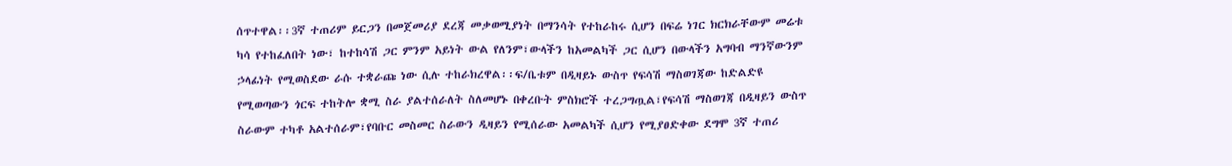ሰጥተዋል፡፡3ኛ ተጠሪም ይርጋን በመጀመሪያ ደረጃ መቃወሚያነት በማንሳት የተከራከሩ ሲሆን በፍሬ ነገር ክርክራቸውም መሬቱ ካሳ የተከፈለበት ነው፣ ከተከሳሽ ጋር ምንም አይነት ውል የለንም፣ውላችን ከአመልካች ጋር ሲሆን በውላችን አግባብ ማንኛውንም ኃላፊነት የሚወስደው ራሱ ተቋራጩ ነው ሲሉ ተከራክረዋል፡፡ፍ/ቤቱም በዲዛይኑ ውስጥ የፍሳሽ ማስወገጃው ከድልድዩ የሚወጣውን ጎርፍ ተከትሎ ቋሚ ስራ ያልተሰራለት ስለመሆኑ በቀረቡት ምስክሮች ተረጋግጧል፣የፍሳሽ ማስወገጃ በዲዛይን ውስጥ ስራውም ተካቶ አልተሰራም፣የባቡር መስመር ስራውን ዲዛይን የሚሰራው አመልካች ሲሆን የሚያፀድቀው ደግሞ 3ኛ ተጠሪ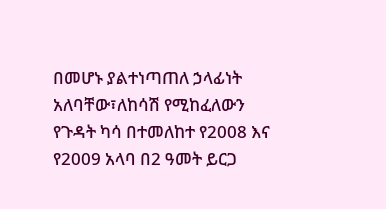በመሆኑ ያልተነጣጠለ ኃላፊነት አለባቸው፣ለከሳሽ የሚከፈለውን የጉዳት ካሳ በተመለከተ የ2008 እና የ2009 አላባ በ2 ዓመት ይርጋ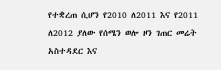የተቋረጠ ሲሆን የ2010 ለ2011 እና የ2011 ለ2012 ያለው የሰሜን ወሎ ዞን ገጠር መሬት አስተዳደር እና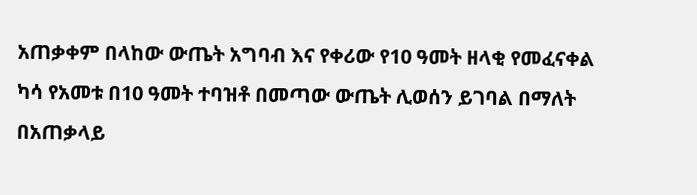አጠቃቀም በላከው ውጤት አግባብ እና የቀሪው የ10 ዓመት ዘላቂ የመፈናቀል ካሳ የአመቱ በ10 ዓመት ተባዝቶ በመጣው ውጤት ሊወሰን ይገባል በማለት በአጠቃላይ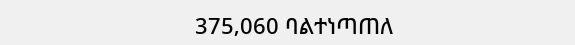375‚060 ባልተነጣጠለ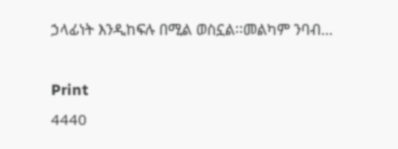ኃላፊነት እንዲከፍሉ በሚል ወስኗል፡፡መልካም ንባብ…

Print
4440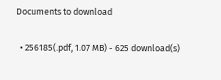Documents to download

  • 256185(.pdf, 1.07 MB) - 625 download(s)